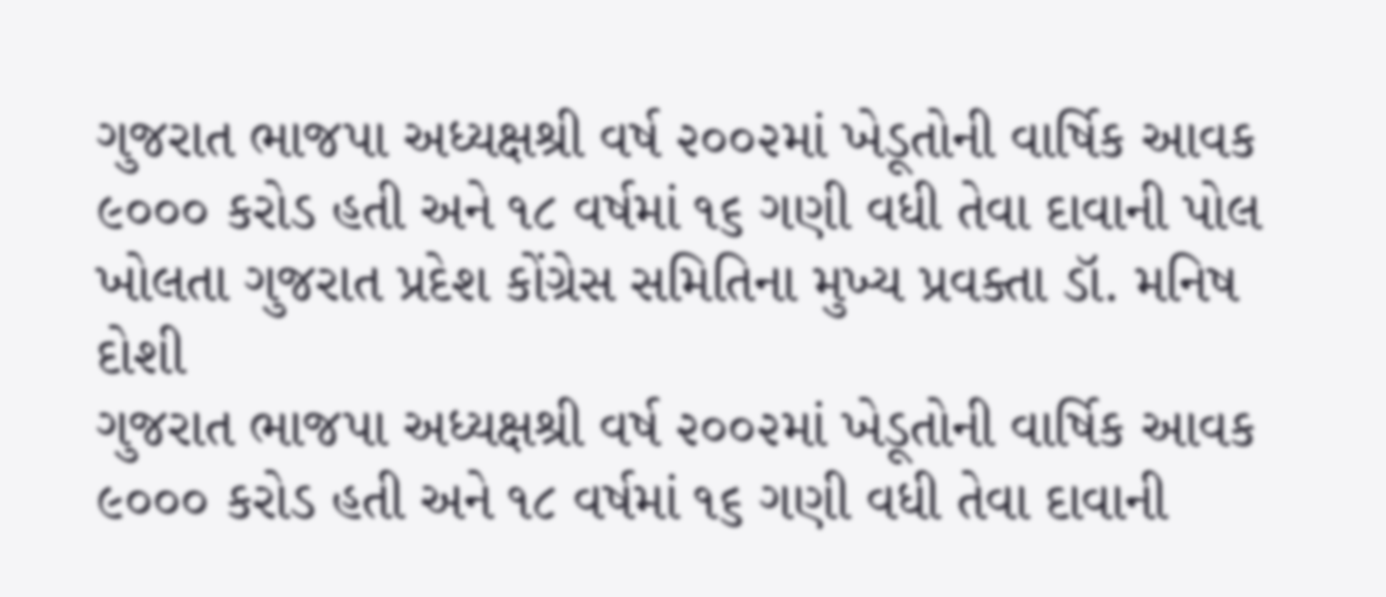ગુજરાત ભાજપા અધ્યક્ષશ્રી વર્ષ ૨૦૦૨માં ખેડૂતોની વાર્ષિક આવક ૯૦૦૦ કરોડ હતી અને ૧૮ વર્ષમાં ૧૬ ગણી વધી તેવા દાવાની પોલ ખોલતા ગુજરાત પ્રદેશ કોંગ્રેસ સમિતિના મુખ્ય પ્રવક્તા ડૉ. મનિષ દોશી
ગુજરાત ભાજપા અધ્યક્ષશ્રી વર્ષ ૨૦૦૨માં ખેડૂતોની વાર્ષિક આવક ૯૦૦૦ કરોડ હતી અને ૧૮ વર્ષમાં ૧૬ ગણી વધી તેવા દાવાની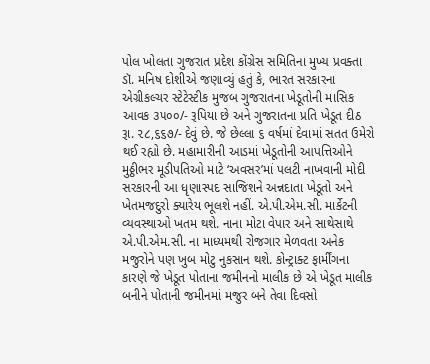પોલ ખોલતા ગુજરાત પ્રદેશ કોંગ્રેસ સમિતિના મુખ્ય પ્રવક્તા ડૉ. મનિષ દોશીએ જણાવ્યું હતું કે, ભારત સરકારના એગ્રીકલ્ચર સ્ટેટેસ્ટીક મુજબ ગુજરાતના ખેડૂતોની માસિક આવક ૩૫૦૦/- રૂપિયા છે અને ગુજરાતના પ્રતિ ખેડૂત દીઠ રૂા. ૨૮,૬૬૭/- દેવું છે. જે છેલ્લા ૬ વર્ષમાં દેવામાં સતત ઉમેરો થઈ રહ્યો છે. મહામારીની આડમાં ખેડૂતોની આપત્તિઓને મુઠ્ઠીભર મૂડીપતિઓ માટે ‘અવસર’માં પલટી નાખવાની મોદી સરકારની આ ધૃણાસ્પદ સાજિશને અન્નદાતા ખેડૂતો અને ખેતમજદુરો ક્યારેય ભૂલશે નહીં. એ.પી.એમ.સી. માર્કેટની વ્યવસ્થાઓ ખતમ થશે. નાના મોટા વેપાર અને સાથેસાથે એ.પી.એમ.સી. ના માધ્યમથી રોજગાર મેળવતા અનેક મજુરોને પણ ખુબ મોટુ નુકસાન થશે. કોન્ટ્રાક્ટ ફાર્મીંગના કારણે જે ખેડૂત પોતાના જમીનનો માલીક છે એ ખેડૂત માલીક બનીને પોતાની જમીનમાં મજુર બને તેવા દિવસો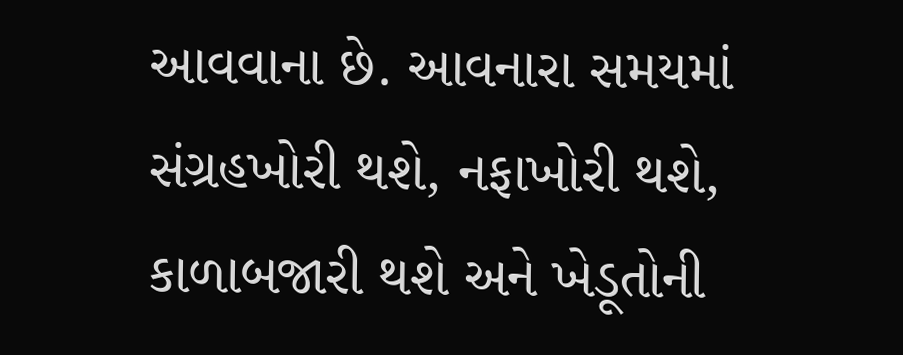આવવાના છે. આવનારા સમયમાં સંગ્રહખોરી થશે, નફાખોરી થશે, કાળાબજારી થશે અને ખેડૂતોની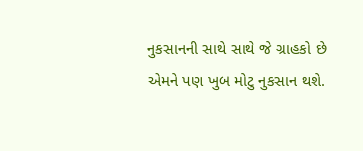નુકસાનની સાથે સાથે જે ગ્રાહકો છે એમને પણ ખુબ મોટુ નુકસાન થશે.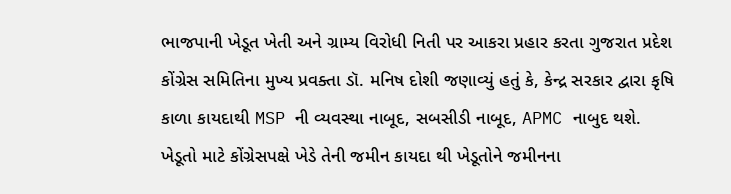ભાજપાની ખેડૂત ખેતી અને ગ્રામ્ય વિરોધી નિતી પર આકરા પ્રહાર કરતા ગુજરાત પ્રદેશ કોંગ્રેસ સમિતિના મુખ્ય પ્રવક્તા ડૉ. મનિષ દોશી જણાવ્યું હતું કે, કેન્દ્ર સરકાર દ્વારા કૃષિ કાળા કાયદાથી MSP ની વ્યવસ્થા નાબૂદ, સબસીડી નાબૂદ, APMC નાબુદ થશે. ખેડૂતો માટે કોંગ્રેસપક્ષે ખેડે તેની જમીન કાયદા થી ખેડૂતોને જમીનના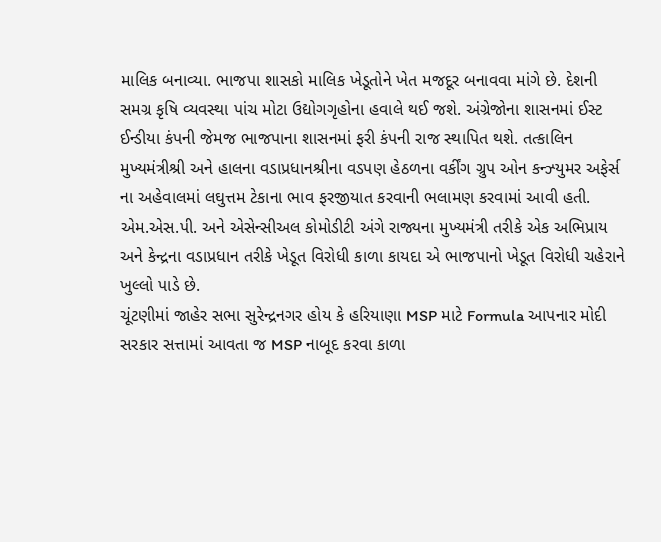માલિક બનાવ્યા. ભાજપા શાસકો માલિક ખેડૂતોને ખેત મજદૂર બનાવવા માંગે છે. દેશની સમગ્ર કૃષિ વ્યવસ્થા પાંચ મોટા ઉદ્યોગગૃહોના હવાલે થઈ જશે. અંગ્રેજોના શાસનમાં ઈસ્ટ ઈન્ડીયા કંપની જેમજ ભાજપાના શાસનમાં ફરી કંપની રાજ સ્થાપિત થશે. તત્કાલિન મુખ્યમંત્રીશ્રી અને હાલના વડાપ્રધાનશ્રીના વડપણ હેઠળના વર્કીંગ ગ્રુપ ઓન કન્ઝ્યુમર અફેર્સ ના અહેવાલમાં લઘુત્તમ ટેકાના ભાવ ફરજીયાત કરવાની ભલામણ કરવામાં આવી હતી. એમ.એસ.પી. અને એસેન્સીઅલ કોમોડીટી અંગે રાજ્યના મુખ્યમંત્રી તરીકે એક અભિપ્રાય અને કેન્દ્રના વડાપ્રધાન તરીકે ખેડૂત વિરોધી કાળા કાયદા એ ભાજપાનો ખેડૂત વિરોધી ચહેરાને ખુલ્લો પાડે છે.
ચૂંટણીમાં જાહેર સભા સુરેન્દ્રનગર હોય કે હરિયાણા MSP માટે Formula આપનાર મોદી સરકાર સત્તામાં આવતા જ MSP નાબૂદ કરવા કાળા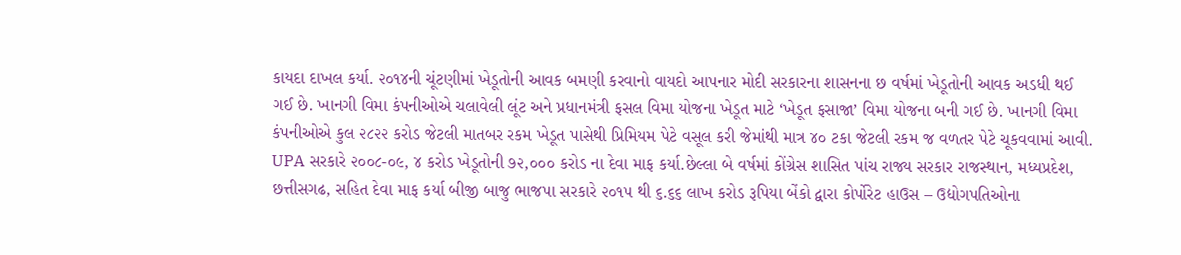કાયદા દાખલ કર્યા. ૨૦૧૪ની ચૂંટણીમાં ખેડૂતોની આવક બમણી કરવાનો વાયદો આપનાર મોદી સરકારના શાસનના છ વર્ષમાં ખેડૂતોની આવક અડધી થઈ ગઈ છે. ખાનગી વિમા કંપનીઓએ ચલાવેલી લૂંટ અને પ્રધાનમંત્રી ફસલ વિમા યોજના ખેડૂત માટે ‘ખેડૂત ફસાજા’ વિમા યોજના બની ગઈ છે. ખાનગી વિમા કંપનીઓએ કુલ ૨૮૨૨ કરોડ જેટલી માતબર રકમ ખેડૂત પાસેથી પ્રિમિયમ પેટે વસૂલ કરી જેમાંથી માત્ર ૪૦ ટકા જેટલી રકમ જ વળતર પેટે ચૂકવવામાં આવી.
UPA સરકારે ૨૦૦૮-૦૯, ૪ કરોડ ખેડૂતોની ૭૨,૦૦૦ કરોડ ના દેવા માફ કર્યા.છેલ્લા બે વર્ષમાં કોંગ્રેસ શાસિત પાંચ રાજ્ય સરકાર રાજસ્થાન, મધ્યપ્રદેશ, છત્તીસગઢ, સહિત દેવા માફ કર્યા બીજી બાજુ ભાજપા સરકારે ૨૦૧૫ થી ૬.૬૬ લાખ કરોડ રૂપિયા બેંકો દ્વારા કોર્પોરેટ હાઉસ – ઉદ્યોગપતિઓના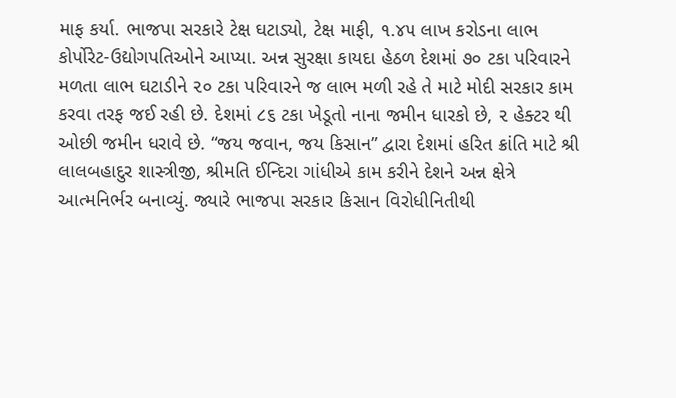માફ કર્યા. ભાજપા સરકારે ટેક્ષ ઘટાડ્યો, ટેક્ષ માફી, ૧.૪૫ લાખ કરોડના લાભ કોર્પોરેટ-ઉદ્યોગપતિઓને આપ્યા. અન્ન સુરક્ષા કાયદા હેઠળ દેશમાં ૭૦ ટકા પરિવારને મળતા લાભ ઘટાડીને ૨૦ ટકા પરિવારને જ લાભ મળી રહે તે માટે મોદી સરકાર કામ કરવા તરફ જઈ રહી છે. દેશમાં ૮૬ ટકા ખેડૂતો નાના જમીન ધારકો છે, ૨ હેક્ટર થી ઓછી જમીન ધરાવે છે. “જય જવાન, જય કિસાન” દ્વારા દેશમાં હરિત ક્રાંતિ માટે શ્રી લાલબહાદુર શાસ્ત્રીજી, શ્રીમતિ ઈન્દિરા ગાંધીએ કામ કરીને દેશને અન્ન ક્ષેત્રે આત્મનિર્ભર બનાવ્યું. જ્યારે ભાજપા સરકાર કિસાન વિરોધીનિતીથી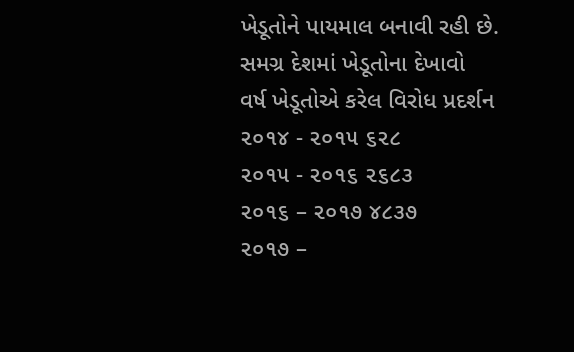ખેડૂતોને પાયમાલ બનાવી રહી છે.
સમગ્ર દેશમાં ખેડૂતોના દેખાવો
વર્ષ ખેડૂતોએ કરેલ વિરોધ પ્રદર્શન
૨૦૧૪ - ૨૦૧૫ ૬૨૮
૨૦૧૫ - ૨૦૧૬ ૨૬૮૩
૨૦૧૬ – ૨૦૧૭ ૪૮૩૭
૨૦૧૭ –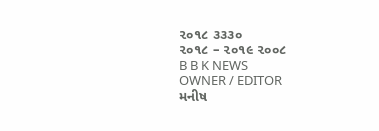૨૦૧૮ ૩૩૩૦
૨૦૧૮ – ૨૦૧૯ ૨૦૦૮
B B K NEWS
OWNER / EDITOR
મનીષ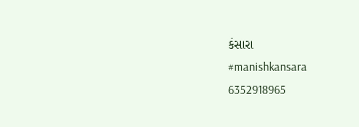કંસારા
#manishkansara
6352918965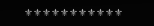⚜⚜⚜⚜⚜⚜⚜⚜⚜⚜⚜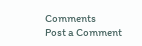Comments
Post a Comment